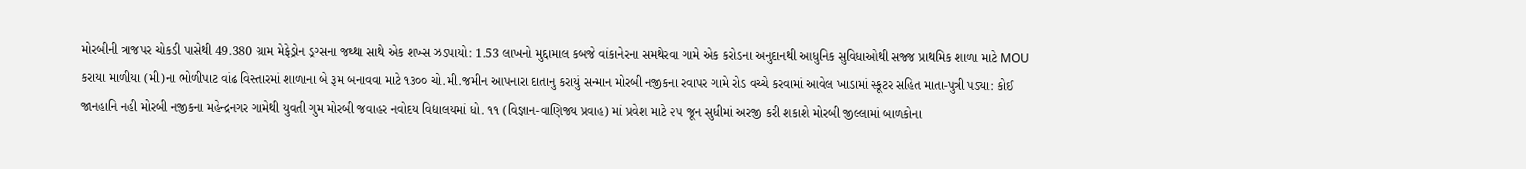મોરબીની ત્રાજપર ચોકડી પાસેથી 49.380 ગ્રામ મેફેડ્રોન ડ્રગ્સના જથ્થા સાથે એક શખ્સ ઝડપાયો: 1.53 લાખનો મુદ્દામાલ કબજે વાંકાનેરના સમથેરવા ગામે એક કરોડના અનુદાનથી આધુનિક સુવિધાઓથી સજ્જ પ્રાથમિક શાળા માટે MOU કરાયા માળીયા (મી)ના ભોળીપાટ વાંઢ વિસ્તારમાં શાળાના બે રૂમ બનાવવા માટે ૧૩૦૦ ચો.મી.જમીન આપનારા દાતાનુ કરાયું સન્માન મોરબી નજીકના રવાપર ગામે રોડ વચ્ચે કરવામાં આવેલ ખાડામાં સ્કૂટર સહિત માતા-પુત્રી પડ્યા: કોઈ જાનહાનિ નહી મોરબી નજીકના મહેન્દ્રનગર ગામેથી યુવતી ગુમ મોરબી જવાહર નવોદય વિદ્યાલયમાં ધો. ૧૧ (વિજ્ઞાન-વાણિજ્ય પ્રવાહ) માં પ્રવેશ માટે ૨૫ જૂન સુધીમાં અરજી કરી શકાશે મોરબી જીલ્લામાં બાળકોના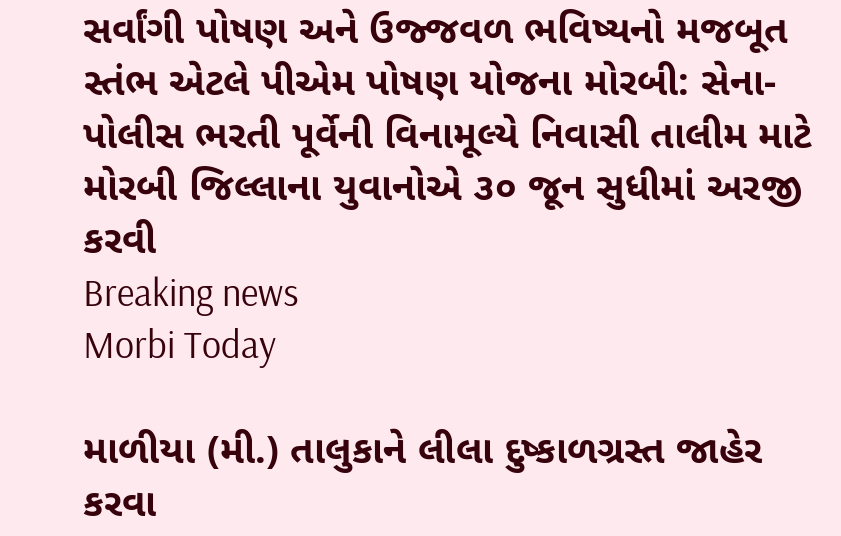સર્વાંગી પોષણ અને ઉજ્જવળ ભવિષ્યનો મજબૂત સ્તંભ એટલે પીએમ પોષણ યોજના મોરબી: સેના-પોલીસ ભરતી પૂર્વેની વિનામૂલ્યે નિવાસી તાલીમ માટે મોરબી જિલ્લાના યુવાનોએ ૩૦ જૂન સુધીમાં અરજી કરવી
Breaking news
Morbi Today

માળીયા (મી.) તાલુકાને લીલા દુષ્કાળગ્રસ્ત જાહેર કરવા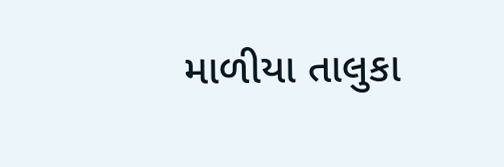માળીયા તાલુકા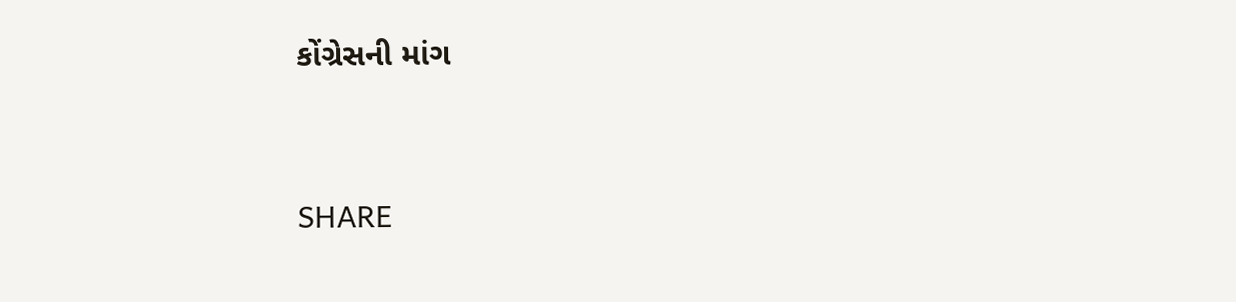કોંગ્રેસની માંગ


SHARE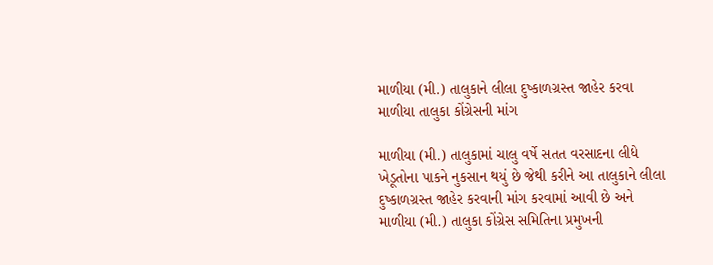માળીયા (મી.) તાલુકાને લીલા દુષ્કાળગ્રસ્ત જાહેર કરવા માળીયા તાલુકા કોંગ્રેસની માંગ

માળીયા (મી.) તાલુકામાં ચાલુ વર્ષે સતત વરસાદના લીધે ખેડૂતોના પાકને નુકસાન થયું છે જેથી કરીને આ તાલુકાને લીલા દુષ્કાળગ્રસ્ત જાહેર કરવાની માંગ કરવામાં આવી છે અને માળીયા (મી.) તાલુકા કોંગ્રેસ સમિતિના પ્રમુખની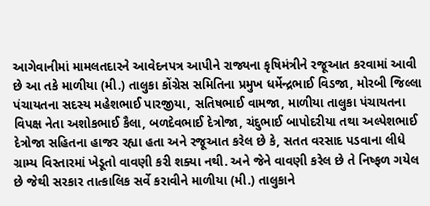આગેવાનીમાં મામલતદારને આવેદનપત્ર આપીને રાજ્યના કૃષિમંત્રીને રજૂઆત કરવામાં આવી છે આ તકે માળીયા (મી.) તાલુકા કોંગ્રેસ સમિતિના પ્રમુખ ધર્મેન્દ્રભાઈ વિડજા, મોરબી જિલ્લા પંચાયતના સદસ્ય મહેશભાઈ પારજીયા, સતિષભાઈ વામજા, માળીયા તાલુકા પંચાયતના વિપક્ષ નેતા અશોકભાઈ કૈલા, બળદેવભાઈ દેત્રોજા, ચંદુભાઈ બાપોદરીયા તથા અલ્પેશભાઈ દેત્રોજા સહિતના હાજર રહ્યા હતા અને રજૂઆત કરેલ છે કે, સતત વરસાદ પડવાના લીધે ગ્રામ્ય વિસ્તારમાં ખેડૂતો વાવણી કરી શક્યા નથી. અને જેને વાવણી કરેલ છે તે નિષ્ફળ ગયેલ છે જેથી સરકાર તાત્કાલિક સર્વે કરાવીને માળીયા (મી.) તાલુકાને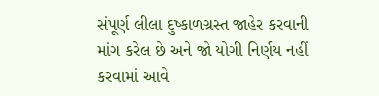સંપૂર્ણ લીલા દુષ્કાળગ્રસ્ત જાહેર કરવાની માંગ કરેલ છે અને જો યોગી નિર્ણય નહીં કરવામાં આવે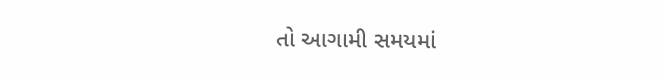તો આગામી સમયમાં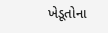ખેડૂતોના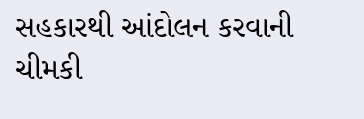સહકારથી આંદોલન કરવાની ચીમકી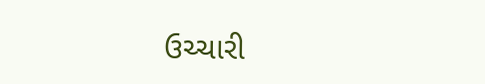ઉચ્ચારી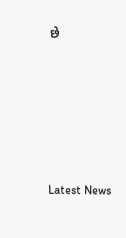છે






Latest News